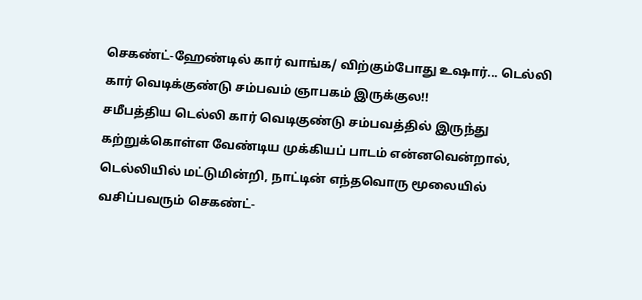செகண்ட்-ஹேண்டில் கார் வாங்க/ விற்கும்போது உஷார்... டெல்லி கார் வெடிக்குண்டு சம்பவம் ஞாபகம் இருக்குல!!
சமீபத்திய டெல்லி கார் வெடிகுண்டு சம்பவத்தில் இருந்து கற்றுக்கொள்ள வேண்டிய முக்கியப் பாடம் என்னவென்றால், டெல்லியில் மட்டுமின்றி, நாட்டின் எந்தவொரு மூலையில் வசிப்பவரும் செகண்ட்-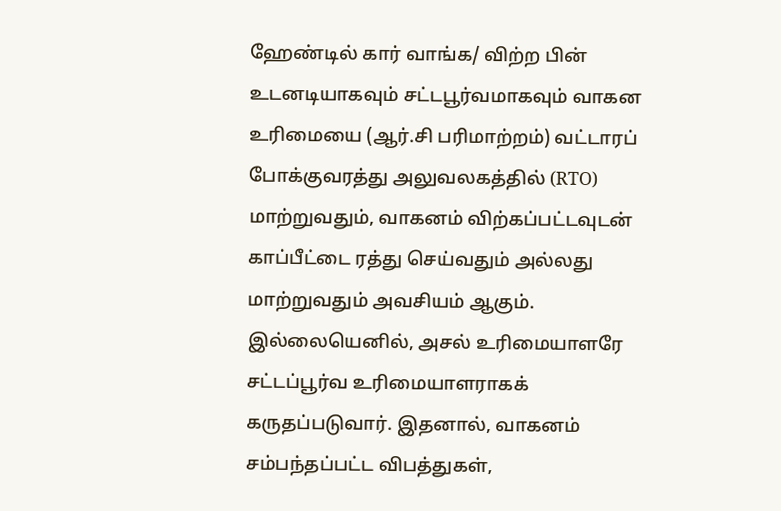ஹேண்டில் கார் வாங்க/ விற்ற பின் உடனடியாகவும் சட்டபூர்வமாகவும் வாகன உரிமையை (ஆர்.சி பரிமாற்றம்) வட்டாரப் போக்குவரத்து அலுவலகத்தில் (RTO) மாற்றுவதும், வாகனம் விற்கப்பட்டவுடன் காப்பீட்டை ரத்து செய்வதும் அல்லது மாற்றுவதும் அவசியம் ஆகும்.
இல்லையெனில், அசல் உரிமையாளரே சட்டப்பூர்வ உரிமையாளராகக் கருதப்படுவார். இதனால், வாகனம் சம்பந்தப்பட்ட விபத்துகள்,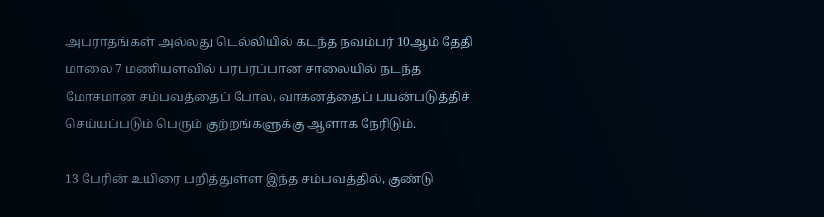அபராதங்கள் அல்லது டெல்லியில் கடந்த நவம்பர் 10ஆம் தேதி மாலை 7 மணியளவில் பரபரப்பான சாலையில் நடந்த மோசமான சம்பவத்தைப் போல, வாகனத்தைப் பயன்படுத்திச் செய்யப்படும் பெரும் குற்றங்களுக்கு ஆளாக நேரிடும்.

13 பேரின் உயிரை பறித்துள்ள இந்த சம்பவத்தில், குண்டு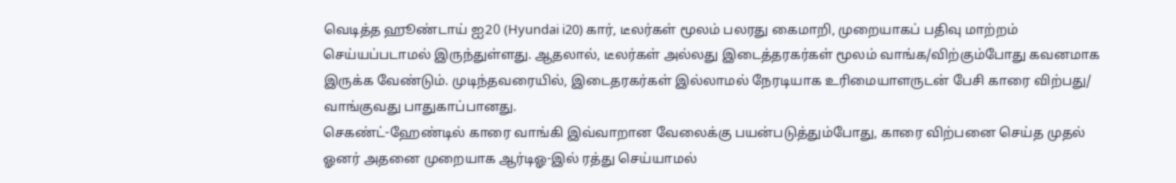வெடித்த ஹூண்டாய் ஐ20 (Hyundai i20) கார், டீலர்கள் மூலம் பலரது கைமாறி, முறையாகப் பதிவு மாற்றம் செய்யப்படாமல் இருந்துள்ளது. ஆதலால், டீலர்கள் அல்லது இடைத்தரகர்கள் மூலம் வாங்க/விற்கும்போது கவனமாக இருக்க வேண்டும். முடிந்தவரையில், இடைதரகர்கள் இல்லாமல் நேரடியாக உரிமையாளருடன் பேசி காரை விற்பது/ வாங்குவது பாதுகாப்பானது.
செகண்ட்-ஹேண்டில் காரை வாங்கி இவ்வாறான வேலைக்கு பயன்படுத்தும்போது, காரை விற்பனை செய்த முதல் ஓனர் அதனை முறையாக ஆர்டிஓ-இல் ரத்து செய்யாமல்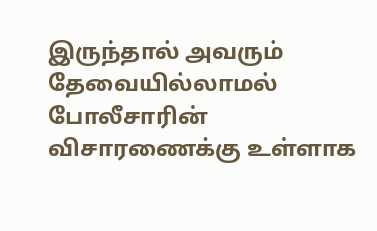இருந்தால் அவரும் தேவையில்லாமல் போலீசாரின் விசாரணைக்கு உள்ளாக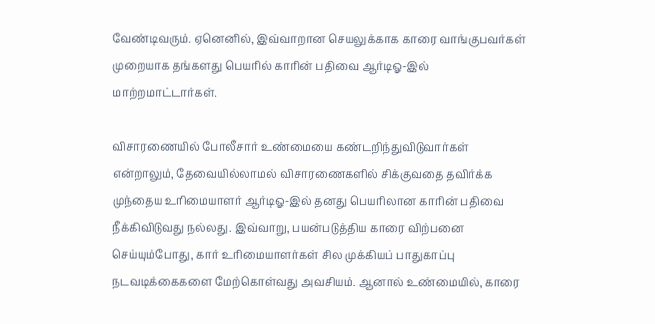வேண்டிவரும். ஏனெனில், இவ்வாறான செயலுக்காக காரை வாங்குபவர்கள் முறையாக தங்களது பெயரில் காரின் பதிவை ஆர்டிஓ-இல் மாற்றமாட்டார்கள்.

விசாரணையில் போலீசார் உண்மையை கண்டறிந்துவிடுவார்கள் என்றாலும், தேவையில்லாமல் விசாரணைகளில் சிக்குவதை தவிர்க்க முந்தைய உரிமையாளர் ஆர்டிஓ-இல் தனது பெயரிலான காரின் பதிவை நீக்கிவிடுவது நல்லது. இவ்வாறு, பயன்படுத்திய காரை விற்பனை செய்யும்போது, கார் உரிமையாளர்கள் சில முக்கியப் பாதுகாப்பு நடவடிக்கைகளை மேற்கொள்வது அவசியம். ஆனால் உண்மையில், காரை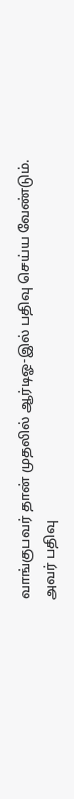வாங்குபவர் தான் முதலில் ஆர்டிஓ-இல் பதிவு செய்ய வேண்டும்.
அவர் பதிவு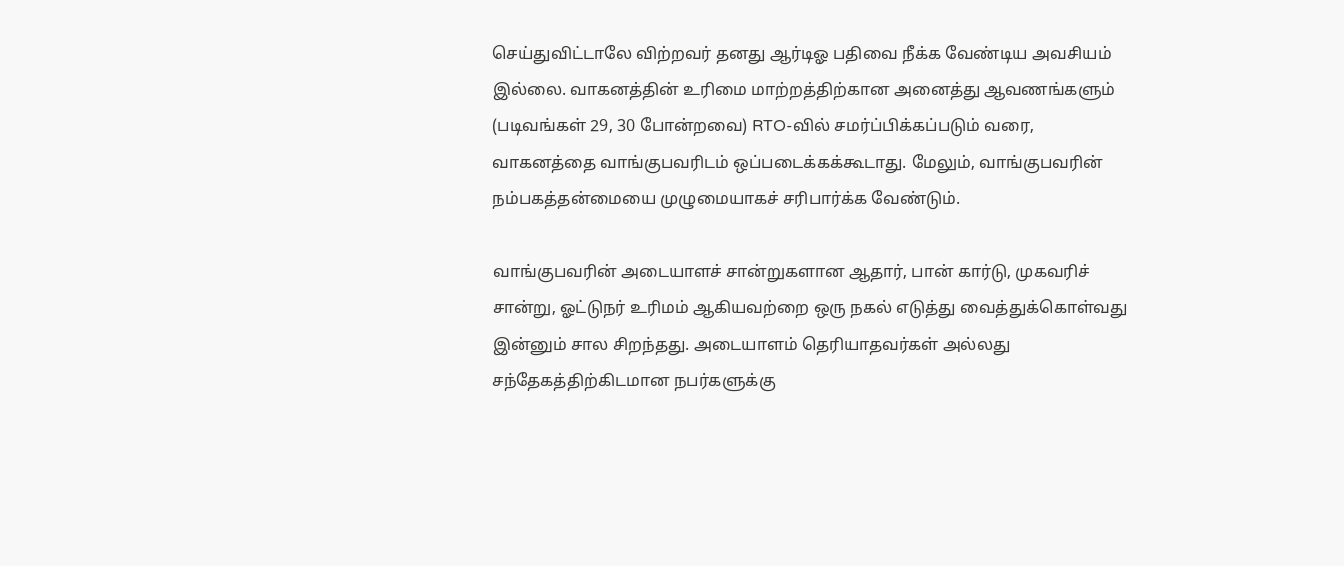செய்துவிட்டாலே விற்றவர் தனது ஆர்டிஓ பதிவை நீக்க வேண்டிய அவசியம் இல்லை. வாகனத்தின் உரிமை மாற்றத்திற்கான அனைத்து ஆவணங்களும் (படிவங்கள் 29, 30 போன்றவை) RTO-வில் சமர்ப்பிக்கப்படும் வரை, வாகனத்தை வாங்குபவரிடம் ஒப்படைக்கக்கூடாது. மேலும், வாங்குபவரின் நம்பகத்தன்மையை முழுமையாகச் சரிபார்க்க வேண்டும்.

வாங்குபவரின் அடையாளச் சான்றுகளான ஆதார், பான் கார்டு, முகவரிச் சான்று, ஓட்டுநர் உரிமம் ஆகியவற்றை ஒரு நகல் எடுத்து வைத்துக்கொள்வது இன்னும் சால சிறந்தது. அடையாளம் தெரியாதவர்கள் அல்லது சந்தேகத்திற்கிடமான நபர்களுக்கு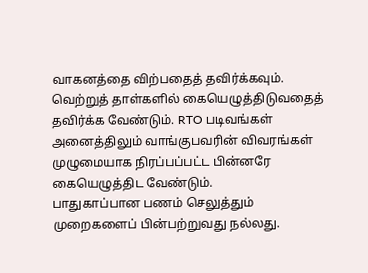வாகனத்தை விற்பதைத் தவிர்க்கவும். வெற்றுத் தாள்களில் கையெழுத்திடுவதைத் தவிர்க்க வேண்டும். RTO படிவங்கள் அனைத்திலும் வாங்குபவரின் விவரங்கள் முழுமையாக நிரப்பப்பட்ட பின்னரே கையெழுத்திட வேண்டும்.
பாதுகாப்பான பணம் செலுத்தும் முறைகளைப் பின்பற்றுவது நல்லது.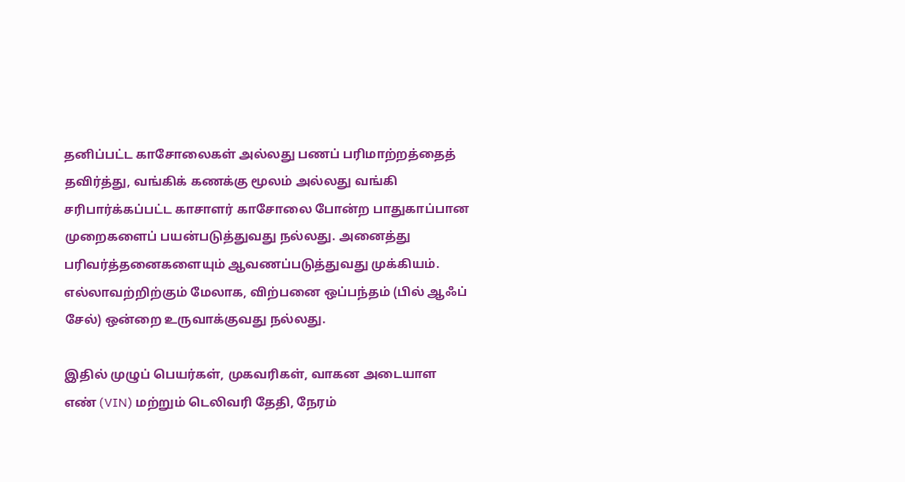தனிப்பட்ட காசோலைகள் அல்லது பணப் பரிமாற்றத்தைத் தவிர்த்து, வங்கிக் கணக்கு மூலம் அல்லது வங்கி சரிபார்க்கப்பட்ட காசாளர் காசோலை போன்ற பாதுகாப்பான முறைகளைப் பயன்படுத்துவது நல்லது. அனைத்து பரிவர்த்தனைகளையும் ஆவணப்படுத்துவது முக்கியம். எல்லாவற்றிற்கும் மேலாக, விற்பனை ஒப்பந்தம் (பில் ஆஃப் சேல்) ஒன்றை உருவாக்குவது நல்லது.

இதில் முழுப் பெயர்கள், முகவரிகள், வாகன அடையாள எண் (VIN) மற்றும் டெலிவரி தேதி, நேரம்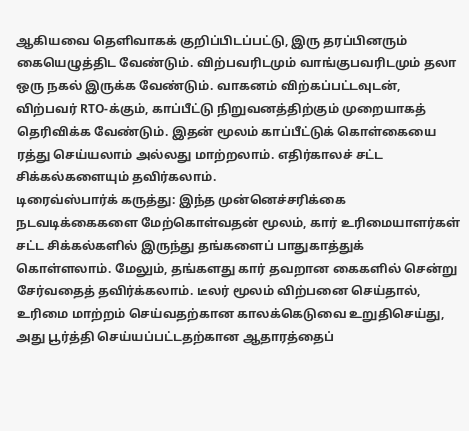ஆகியவை தெளிவாகக் குறிப்பிடப்பட்டு, இரு தரப்பினரும் கையெழுத்திட வேண்டும். விற்பவரிடமும் வாங்குபவரிடமும் தலா ஒரு நகல் இருக்க வேண்டும். வாகனம் விற்கப்பட்டவுடன், விற்பவர் RTO-க்கும், காப்பீட்டு நிறுவனத்திற்கும் முறையாகத் தெரிவிக்க வேண்டும். இதன் மூலம் காப்பீட்டுக் கொள்கையை ரத்து செய்யலாம் அல்லது மாற்றலாம். எதிர்காலச் சட்ட சிக்கல்களையும் தவிர்கலாம்.
டிரைவ்ஸ்பார்க் கருத்து: இந்த முன்னெச்சரிக்கை நடவடிக்கைகளை மேற்கொள்வதன் மூலம், கார் உரிமையாளர்கள் சட்ட சிக்கல்களில் இருந்து தங்களைப் பாதுகாத்துக் கொள்ளலாம். மேலும், தங்களது கார் தவறான கைகளில் சென்று சேர்வதைத் தவிர்க்கலாம். டீலர் மூலம் விற்பனை செய்தால், உரிமை மாற்றம் செய்வதற்கான காலக்கெடுவை உறுதிசெய்து, அது பூர்த்தி செய்யப்பட்டதற்கான ஆதாரத்தைப்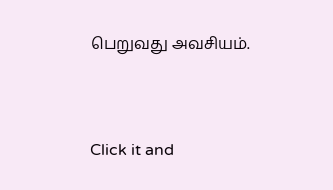பெறுவது அவசியம்.


Click it and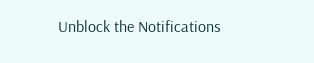Unblock the Notifications